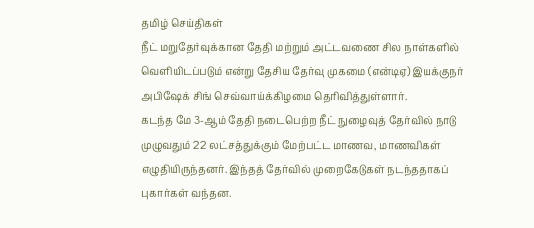தமிழ் செய்திகள்
நீட் மறுதேர்வுக்கான தேதி மற்றும் அட்டவணை சில நாள்களில் வெளியிடப்படும் என்று தேசிய தேர்வு முகமை (என்டிஏ) இயக்குநர் அபிஷேக் சிங் செவ்வாய்க்கிழமை தெரிவித்துள்ளார்.
கடந்த மே 3-ஆம் தேதி நடைபெற்ற நீட் நுழைவுத் தேர்வில் நாடு முழுவதும் 22 லட்சத்துக்கும் மேற்பட்ட மாணவ, மாணவிகள் எழுதியிருந்தனர். இந்தத் தேர்வில் முறைகேடுகள் நடந்ததாகப் புகார்கள் வந்தன.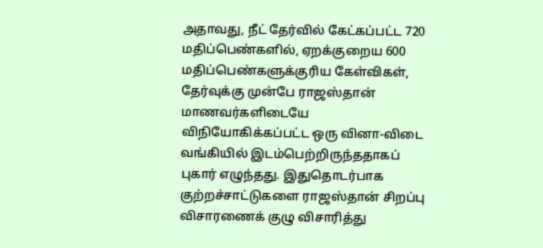அதாவது, நீட் தேர்வில் கேட்கப்பட்ட 720 மதிப்பெண்களில், ஏறக்குறைய 600 மதிப்பெண்களுக்குரிய கேள்விகள், தேர்வுக்கு முன்பே ராஜஸ்தான் மாணவர்களிடையே விநியோகிக்கப்பட்ட ஒரு வினா-விடை வங்கியில் இடம்பெற்றிருந்ததாகப் புகார் எழுந்தது. இதுதொடர்பாக குற்றச்சாட்டுகளை ராஜஸ்தான் சிறப்பு விசாரணைக் குழு விசாரித்து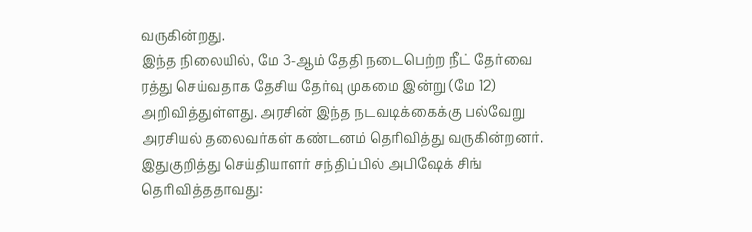வருகின்றது.
இந்த நிலையில், மே 3-ஆம் தேதி நடைபெற்ற நீட் தேர்வை ரத்து செய்வதாக தேசிய தேர்வு முகமை இன்று (மே 12) அறிவித்துள்ளது. அரசின் இந்த நடவடிக்கைக்கு பல்வேறு அரசியல் தலைவர்கள் கண்டனம் தெரிவித்து வருகின்றனர்.
இதுகுறித்து செய்தியாளர் சந்திப்பில் அபிஷேக் சிங் தெரிவித்ததாவது: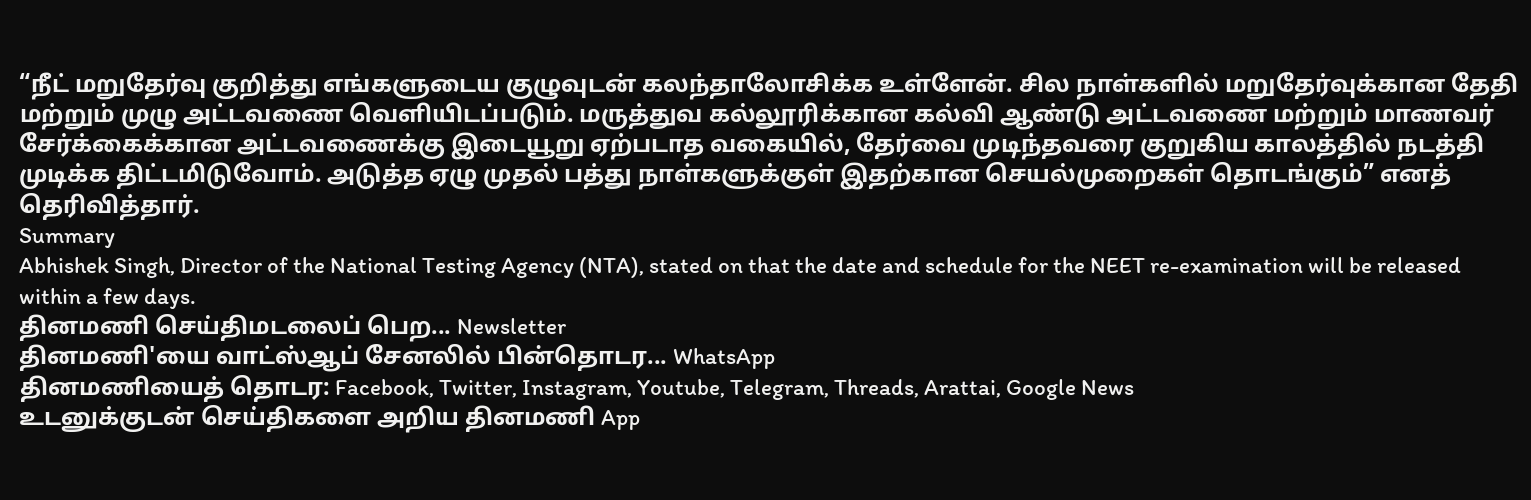“நீட் மறுதேர்வு குறித்து எங்களுடைய குழுவுடன் கலந்தாலோசிக்க உள்ளேன். சில நாள்களில் மறுதேர்வுக்கான தேதி மற்றும் முழு அட்டவணை வெளியிடப்படும். மருத்துவ கல்லூரிக்கான கல்வி ஆண்டு அட்டவணை மற்றும் மாணவர் சேர்க்கைக்கான அட்டவணைக்கு இடையூறு ஏற்படாத வகையில், தேர்வை முடிந்தவரை குறுகிய காலத்தில் நடத்தி முடிக்க திட்டமிடுவோம். அடுத்த ஏழு முதல் பத்து நாள்களுக்குள் இதற்கான செயல்முறைகள் தொடங்கும்” எனத் தெரிவித்தார்.
Summary
Abhishek Singh, Director of the National Testing Agency (NTA), stated on that the date and schedule for the NEET re-examination will be released within a few days.
தினமணி செய்திமடலைப் பெற... Newsletter
தினமணி'யை வாட்ஸ்ஆப் சேனலில் பின்தொடர... WhatsApp
தினமணியைத் தொடர: Facebook, Twitter, Instagram, Youtube, Telegram, Threads, Arattai, Google News
உடனுக்குடன் செய்திகளை அறிய தினமணி App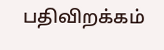பதிவிறக்கம்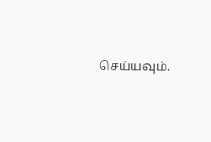செய்யவும்.